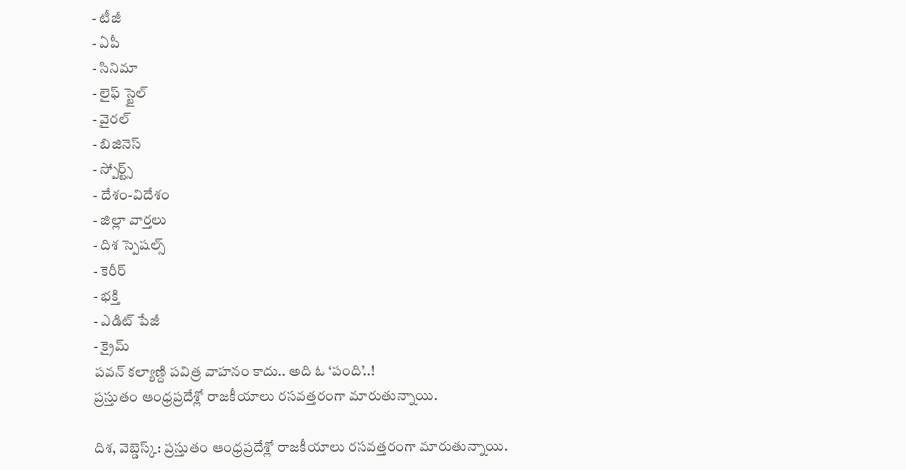- టీజీ
- ఏపీ
- సినిమా
- లైఫ్ స్టైల్
- వైరల్
- బిజినెస్
- స్పోర్ట్స్
- దేశం-విదేశం
- జిల్లా వార్తలు
- దిశ స్పెషల్స్
- కెరీర్
- భక్తి
- ఎడిట్ పేజీ
- క్రైమ్
పవన్ కల్యాణ్ది పవిత్ర వాహనం కాదు.. అది ఓ ‘పంది’..!
ప్రస్తుతం ఆంధ్రప్రదేశ్లో రాజకీయాలు రసవత్తరంగా మారుతున్నాయి.

దిశ, వెబ్డెస్క్: ప్రస్తుతం ఆంధ్రప్రదేశ్లో రాజకీయాలు రసవత్తరంగా మారుతున్నాయి.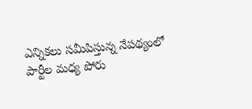ఎన్నికలు సమీపిస్తున్న నేపథ్యంలో పార్టీల మధ్య పోరు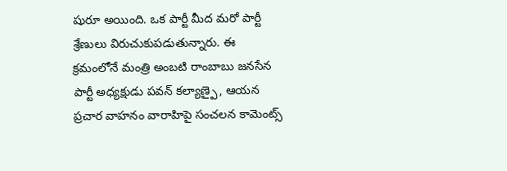షురూ అయింది. ఒక పార్టీ మీద మరో పార్టీ శ్రేణులు విరుచుకుపడుతున్నారు. ఈ క్రమంలోనే మంత్రి అంబటి రాంబాబు జనసేన పార్టీ అధ్యక్షుడు పవన్ కల్యాణ్పై, ఆయన ప్రచార వాహనం వారాహిపై సంచలన కామెంట్స్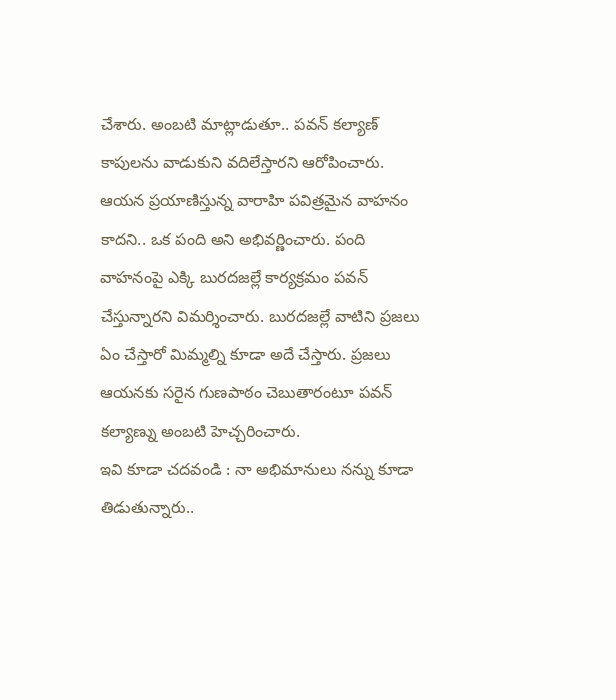చేశారు. అంబటి మాట్లాడుతూ.. పవన్ కల్యాణ్ కాపులను వాడుకుని వదిలేస్తారని ఆరోపించారు. ఆయన ప్రయాణిస్తున్న వారాహి పవిత్రమైన వాహనం కాదని.. ఒక పంది అని అభివర్ణించారు. పంది వాహనంపై ఎక్కి బురదజల్లే కార్యక్రమం పవన్ చేస్తున్నారని విమర్శించారు. బురదజల్లే వాటిని ప్రజలు ఏం చేస్తారో మిమ్మల్ని కూడా అదే చేస్తారు. ప్రజలు ఆయనకు సరైన గుణపాఠం చెబుతారంటూ పవన్ కల్యాణ్ను అంబటి హెచ్చరించారు.
ఇవి కూడా చదవండి : నా అభిమానులు నన్ను కూడా తిడుతున్నారు..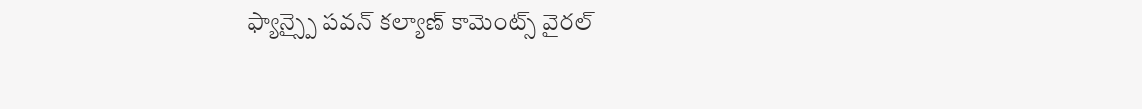ఫ్యాన్స్పై పవన్ కల్యాణ్ కామెంట్స్ వైరల్